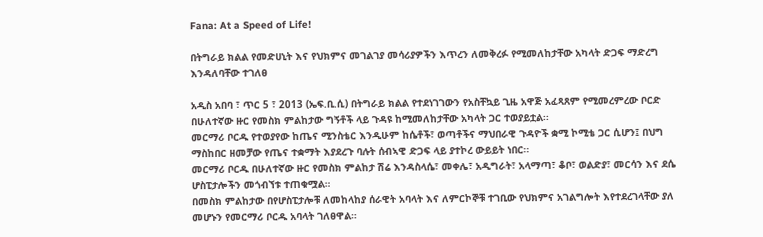Fana: At a Speed of Life!

በትግራይ ክልል የመድሀኒት እና የህክምና መገልገያ መሳሪያዎችን እጥረን ለመቅረፉ የሚመለከታቸው አካላት ድጋፍ ማድረግ እንዳለባቸው ተገለፀ

አዲስ አበባ ፣ ጥር 5 ፣ 2013 (ኤፍ.ቢ.ሲ) በትግራይ ክልል የተደነገገውን የአስቸኳይ ጊዜ አዋጅ አፈጻጸም የሚመረምረው ቦርድ በሁለተኛው ዙር የመስክ ምልከታው ግኝቶች ላይ ጉዳዩ ከሚመለከታቸው አካላት ጋር ተወያይቷል፡፡
መርማሪ ቦርዱ የተወያየው ከጤና ሚንስቴር እንዲሁም ከሴቶች፣ ወጣቶችና ማህበራዊ ጉዳዮች ቋሚ ኮሚቴ ጋር ሲሆን፤ በህግ ማስከበር ዘመቻው የጤና ተቋማት እያደረጉ ባሉት ሰብኣዊ ድጋፍ ላይ ያተኮረ ውይይት ነበር፡፡
መርማሪ ቦርዱ በሁለተኛው ዙር የመስክ ምልከታ ሽሬ እንዳስላሴ፣ መቀሌ፣ አዲግራት፣ አላማጣ፣ ቆቦ፣ ወልድያ፣ መርሳን እና ደሴ ሆስፒታሎችን መጎብኘቱ ተጠቁሟል።
በመስክ ምልከታው በየሆስፒታሎቹ ለመከላከያ ሰራዊት አባላት እና ለምርኮኞቹ ተገቢው የህክምና አገልግሎት እየተደረገላቸው ያለ መሆኑን የመርማሪ ቦርዱ አባላት ገለፀዋል።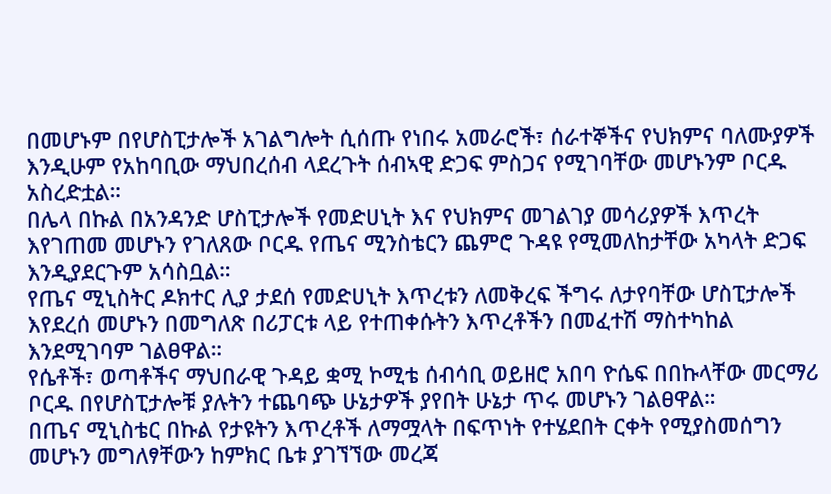በመሆኑም በየሆስፒታሎች አገልግሎት ሲሰጡ የነበሩ አመራሮች፣ ሰራተኞችና የህክምና ባለሙያዎች እንዲሁም የአከባቢው ማህበረሰብ ላደረጉት ሰብኣዊ ድጋፍ ምስጋና የሚገባቸው መሆኑንም ቦርዱ አስረድቷል።
በሌላ በኩል በአንዳንድ ሆስፒታሎች የመድሀኒት እና የህክምና መገልገያ መሳሪያዎች እጥረት እየገጠመ መሆኑን የገለጸው ቦርዱ የጤና ሚንስቴርን ጨምሮ ጉዳዩ የሚመለከታቸው አካላት ድጋፍ እንዲያደርጉም አሳስቧል።
የጤና ሚኒስትር ዶክተር ሊያ ታደሰ የመድሀኒት እጥረቱን ለመቅረፍ ችግሩ ለታየባቸው ሆስፒታሎች እየደረሰ መሆኑን በመግለጽ በሪፓርቱ ላይ የተጠቀሱትን እጥረቶችን በመፈተሽ ማስተካከል እንደሚገባም ገልፀዋል።
የሴቶች፣ ወጣቶችና ማህበራዊ ጉዳይ ቋሚ ኮሚቴ ሰብሳቢ ወይዘሮ አበባ ዮሴፍ በበኩላቸው መርማሪ ቦርዱ በየሆስፒታሎቹ ያሉትን ተጨባጭ ሁኔታዎች ያየበት ሁኔታ ጥሩ መሆኑን ገልፀዋል።
በጤና ሚኒስቴር በኩል የታዩትን እጥረቶች ለማሟላት በፍጥነት የተሄደበት ርቀት የሚያስመሰግን መሆኑን መግለፃቸውን ከምክር ቤቱ ያገኘኘው መረጃ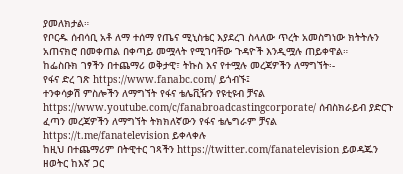ያመለክታል።
የቦርዱ ሰብሳቢ አቶ ለማ ተሰማ የጤና ሚኒስቴር እያደረገ ስላለው ጥረት አመስግነው ክትትሉን አጠናክሮ በመቀጠል በቀጣይ መሟላት የሚገባቸው ጉዳዮች እንዲሟሉ ጠይቀዋል።
ከፌስቡክ ገፃችን በተጨማሪ ወቅታዊ፣ ትኩስ እና የተሟሉ መረጃዎችን ለማግኘት፡-
የፋና ድረ ገጽ https://www.fanabc.com/ ይጎብኙ፤
ተንቀሳቃሽ ምስሎችን ለማግኘት የፋና ቴሌቪዥን የዩቲዩብ ቻናል https://www.youtube.com/c/fanabroadcastingcorporate/ ሰብስክራይብ ያድርጉ
ፈጣን መረጃዎችን ለማግኘት ትክክለኛውን የፋና ቴሌግራም ቻናል https://t.me/fanatelevision ይቀላቀሉ
ከዚህ በተጨማሪም በትዊተር ገጻችን https://twitter.com/fanatelevision ይወዳጁን
ዘወትር ከእኛ ጋር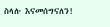ስላሉ እናመሰግናለን!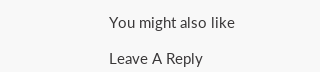You might also like

Leave A Reply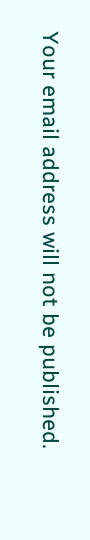Your email address will not be published.